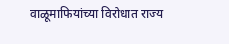वाळूमाफियांच्या विरोधात राज्य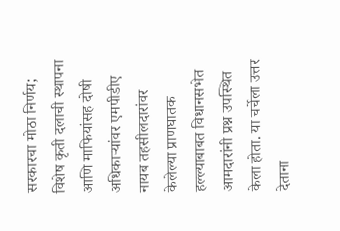सरकारचा मोठा निर्णय; विशेष कृती दलाची स्थापना आणि माफियांसह दोषी अधिकाऱ्यांवर एमपीडीए
नायब तहसीलदारांवर केलेल्या प्राणघातक हल्ल्याबाबत विधानसभेत आमदारांनी प्रश्न उपस्थित केला होता. या चर्चेला उत्तर देताना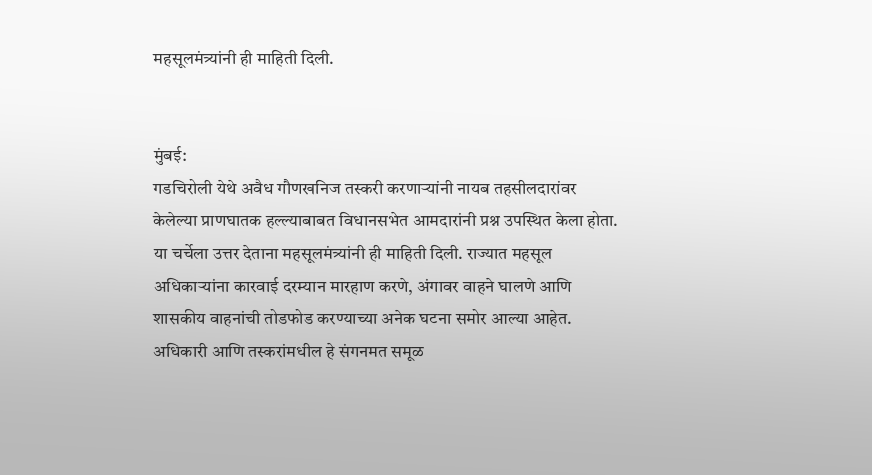महसूलमंत्र्यांनी ही माहिती दिली.


मुंबई:
गडचिरोली येथे अवैध गौणखनिज तस्करी करणाऱ्यांनी नायब तहसीलदारांवर केलेल्या प्राणघातक हल्ल्याबाबत विधानसभेत आमदारांनी प्रश्न उपस्थित केला होता. या चर्चेला उत्तर देताना महसूलमंत्र्यांनी ही माहिती दिली. राज्यात महसूल अधिकाऱ्यांना कारवाई दरम्यान मारहाण करणे, अंगावर वाहने घालणे आणि शासकीय वाहनांची तोडफोड करण्याच्या अनेक घटना समोर आल्या आहेत.
अधिकारी आणि तस्करांमधील हे संगनमत समूळ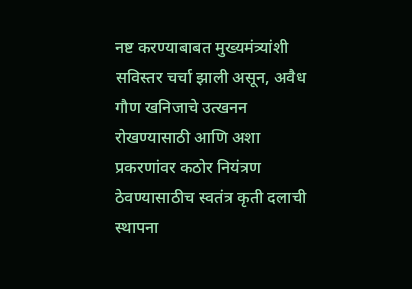नष्ट करण्याबाबत मुख्यमंत्र्यांशी सविस्तर चर्चा झाली असून, अवैध गौण खनिजाचे उत्खनन रोखण्यासाठी आणि अशा प्रकरणांवर कठोर नियंत्रण ठेवण्यासाठीच स्वतंत्र कृती दलाची स्थापना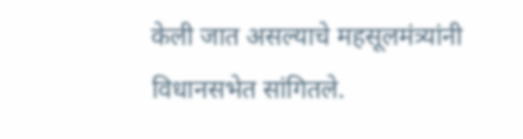केली जात असल्याचे महसूलमंत्र्यांनी विधानसभेत सांगितले.